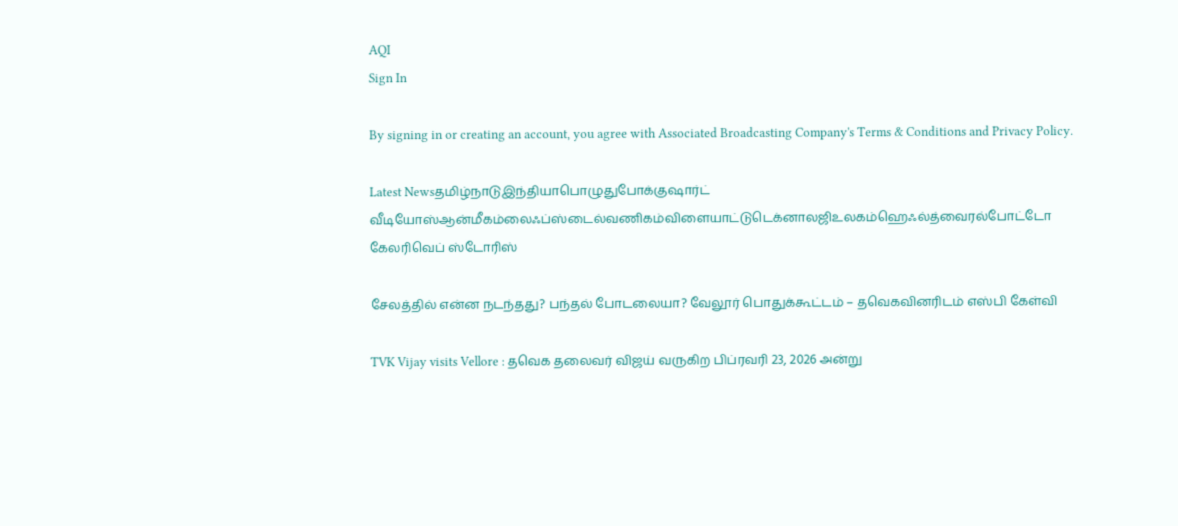AQI
Sign In

By signing in or creating an account, you agree with Associated Broadcasting Company's Terms & Conditions and Privacy Policy.

Latest Newsதமிழ்நாடுஇந்தியாபொழுதுபோக்குஷார்ட் வீடியோஸ்ஆன்மீகம்லைஃப்ஸ்டைல்வணிகம்விளையாட்டுடெக்னாலஜிஉலகம்ஹெஃல்த்வைரல்போட்டோ கேலரிவெப் ஸ்டோரிஸ்

சேலத்தில் என்ன நடந்தது? பந்தல் போடலையா? வேலூர் பொதுக்கூட்டம் – தவெகவினரிடம் எஸ்பி கேள்வி

TVK Vijay visits Vellore : தவெக தலைவர் விஜய் வருகிற பிப்ரவரி 23, 2026 அன்று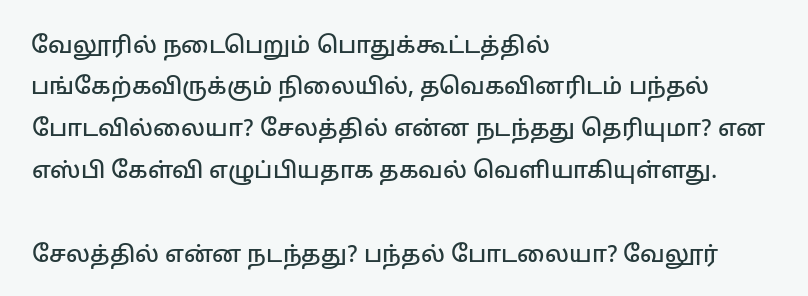வேலூரில் நடைபெறும் பொதுக்கூட்டத்தில் பங்கேற்கவிருக்கும் நிலையில், தவெகவினரிடம் பந்தல் போடவில்லையா? சேலத்தில் என்ன நடந்தது தெரியுமா? என எஸ்பி கேள்வி எழுப்பியதாக தகவல் வெளியாகியுள்ளது.

சேலத்தில் என்ன நடந்தது? பந்தல் போடலையா? வேலூர்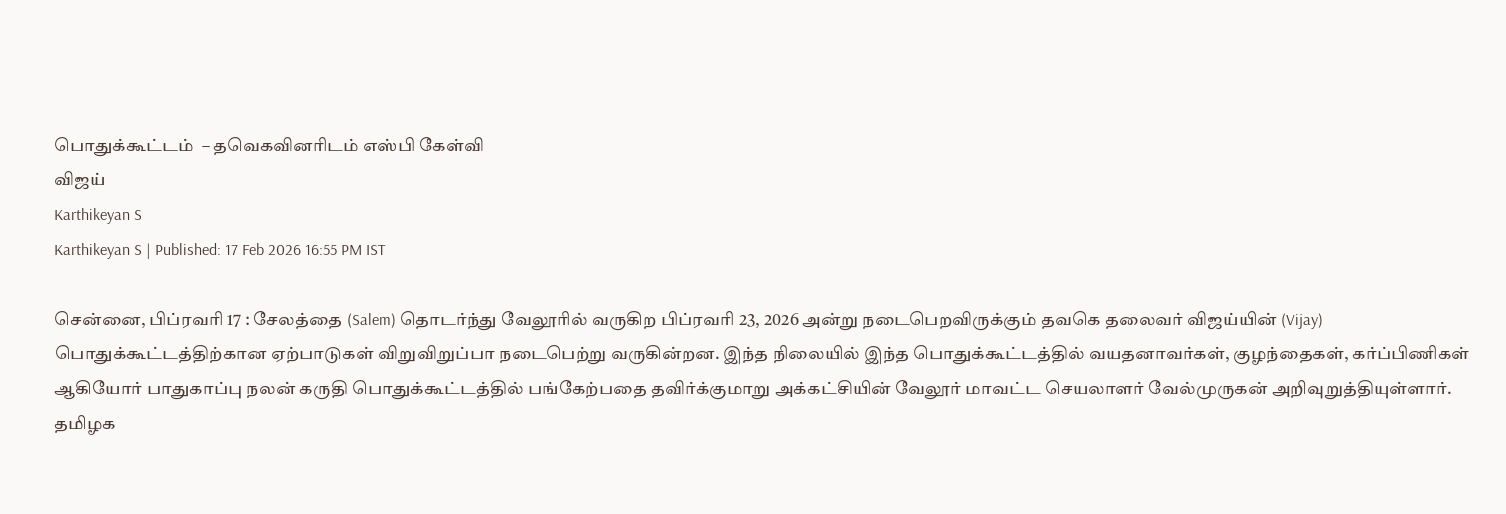பொதுக்கூட்டம்  – தவெகவினரிடம் எஸ்பி கேள்வி
விஜய்
Karthikeyan S
Karthikeyan S | Published: 17 Feb 2026 16:55 PM IST

சென்னை, பிப்ரவரி 17 : சேலத்தை (Salem) தொடர்ந்து வேலூரில் வருகிற பிப்ரவரி 23, 2026 அன்று நடைபெறவிருக்கும் தவகெ தலைவர் விஜய்யின் (Vijay) பொதுக்கூட்டத்திற்கான ஏற்பாடுகள் விறுவிறுப்பா நடைபெற்று வருகின்றன. இந்த நிலையில் இந்த பொதுக்கூட்டத்தில் வயதனாவர்கள், குழந்தைகள், கர்ப்பிணிகள் ஆகியோர் பாதுகாப்பு நலன் கருதி பொதுக்கூட்டத்தில் பங்கேற்பதை தவிர்க்குமாறு அக்கட்சியின் வேலூர் மாவட்ட செயலாளர் வேல்முருகன் அறிவுறுத்தியுள்ளார். தமிழக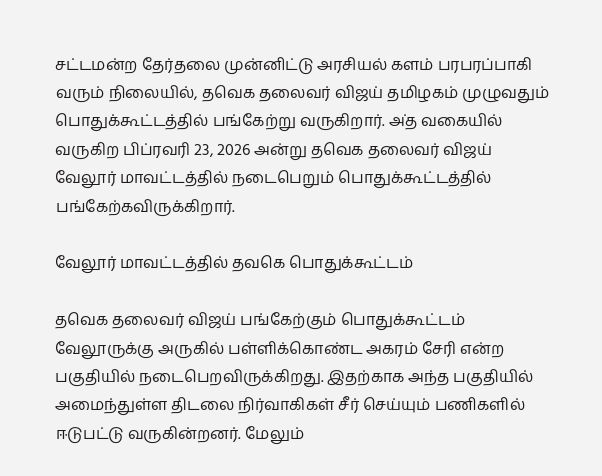சட்டமன்ற தேர்தலை முன்னிட்டு அரசியல் களம் பரபரப்பாகி வரும் நிலையில், தவெக தலைவர் விஜய் தமிழகம் முழுவதும் பொதுக்கூட்டத்தில் பங்கேற்று வருகிறார். அ்த வகையில் வருகிற பிப்ரவரி 23, 2026 அன்று தவெக தலைவர் விஜய் வேலூர் மாவட்டத்தில் நடைபெறும் பொதுக்கூட்டத்தில் பங்கேற்கவிருக்கிறார்.

வேலூர் மாவட்டத்தில் தவகெ பொதுக்கூட்டம்

தவெக தலைவர் விஜய் பங்கேற்கும் பொதுக்கூட்டம் வேலூருக்கு அருகில் பள்ளிக்கொண்ட அகரம் சேரி என்ற பகுதியில் நடைபெறவிருக்கிறது. இதற்காக அந்த பகுதியில் அமைந்துள்ள திடலை நிர்வாகிகள் சீர் செய்யும் பணிகளில் ஈடுபட்டு வருகின்றனர். மேலும்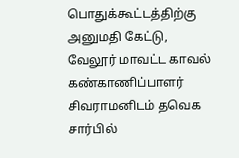பொதுக்கூட்டத்திற்கு அனுமதி கேட்டு, வேலூர் மாவட்ட காவல் கண்காணிப்பாளர் சிவராமனிடம் தவெக சார்பில்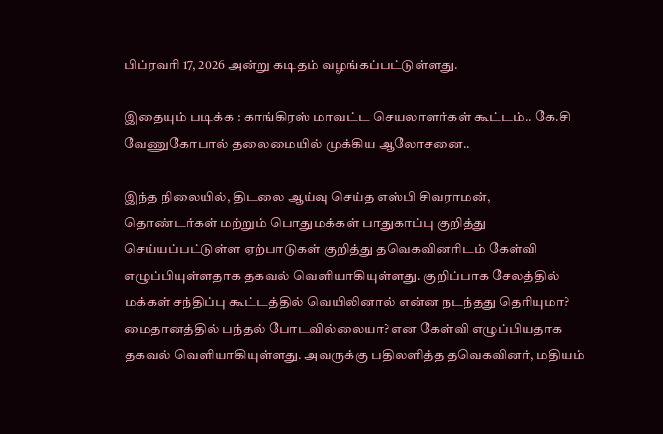பிப்ரவரி 17, 2026 அன்று கடிதம் வழங்கப்பட்டுள்ளது.

இதையும் படிக்க : காங்கிரஸ் மாவட்ட செயலாளர்கள் கூட்டம்.. கே.சி வேணுகோபால் தலைமையில் முக்கிய ஆலோசனை..

இந்த நிலையில், திடலை ஆய்வு செய்த எஸ்பி சிவராமன், தொண்டர்கள் மற்றும் பொதுமக்கள் பாதுகாப்பு குறித்து செய்யப்பட்டுள்ள ஏற்பாடுகள் குறித்து தவெகவினரிடம் கேள்வி எழுப்பியுள்ளதாக தகவல் வெளியாகியுள்ளது. குறிப்பாக சேலத்தில் மக்கள் சந்திப்பு கூட்டத்தில் வெயிலினால் என்ன நடந்தது தெரியுமா? மைதானத்தில் பந்தல் போடவில்லையா? என கேள்வி எழுப்பியதாக தகவல் வெளியாகியுள்ளது. அவருக்கு பதிலளித்த தவெகவினர், மதியம்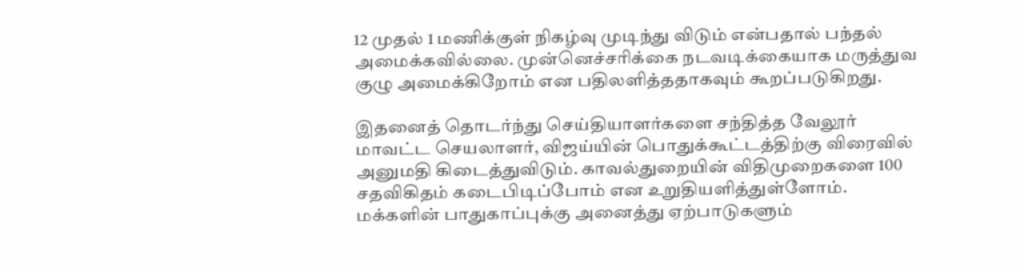12 முதல் 1 மணிக்குள் நிகழ்வு முடிந்து விடும் என்பதால் பந்தல் அமைக்கவில்லை. முன்னெச்சரிக்கை நடவடிக்கையாக மருத்துவ குழு அமைக்கிறோம் என பதிலளித்ததாகவும் கூறப்படுகிறது.

இதனைத் தொடர்ந்து செய்தியாளர்களை சந்தித்த வேலூர் மாவட்ட செயலாளர், விஜய்யின் பொதுக்கூட்டத்திற்கு விரைவில் அனுமதி கிடைத்துவிடும். காவல்துறையின் விதிமுறைகளை 100 சதவிகிதம் கடைபிடிப்போம் என உறுதியளித்துள்ளோம். மக்களின் பாதுகாப்புக்கு அனைத்து ஏற்பாடுகளும்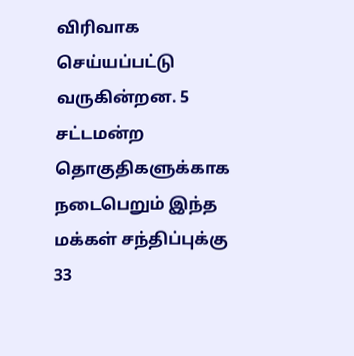விரிவாக செய்யப்பட்டு வருகின்றன. 5 சட்டமன்ற தொகுதிகளுக்காக நடைபெறும் இந்த மக்கள் சந்திப்புக்கு 33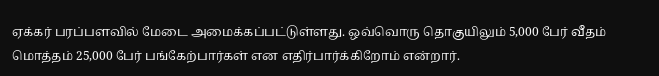ஏக்கர் பரப்பளவில் மேடை அமைக்கப்பட்டுள்ளது. ஒவ்வொரு தொகுயிலும் 5,000 பேர் வீதம் மொத்தம் 25,000 பேர் பங்கேற்பார்கள் என எதிர்பார்க்கிறோம் என்றார்.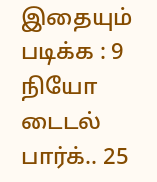இதையும் படிக்க : 9 நியோ டைடல் பார்க்.. 25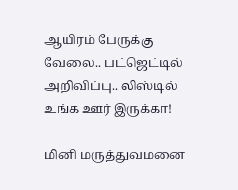ஆயிரம் பேருக்கு வேலை.. பட்ஜெட்டில் அறிவிப்பு.. லிஸ்டில் உங்க ஊர் இருக்கா!

மினி மருத்துவமனை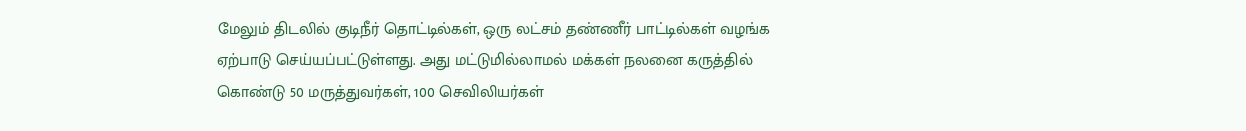மேலும் திடலில் குடிநீர் தொட்டில்கள், ஒரு லட்சம் தண்ணீர் பாட்டில்கள் வழங்க ஏற்பாடு செய்யப்பட்டுள்ளது. அது மட்டுமில்லாமல் மக்கள் நலனை கருத்தில் கொண்டு 50 மருத்துவர்கள், 100 செவிலியர்கள்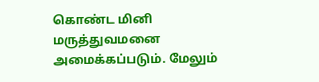கொண்ட மினி மருத்துவமனை அமைக்கப்படும். மேலும்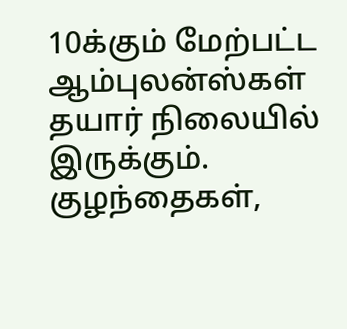10க்கும் மேற்பட்ட ஆம்புலன்ஸ்கள் தயார் நிலையில் இருக்கும். குழந்தைகள்,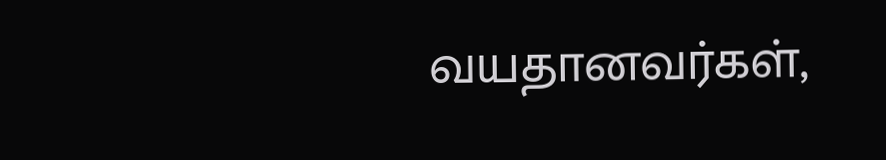வயதானவர்கள்,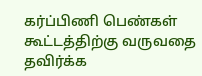கர்ப்பிணி பெண்கள் கூட்டத்திற்கு வருவதை தவிர்க்க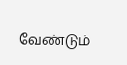வேண்டும்